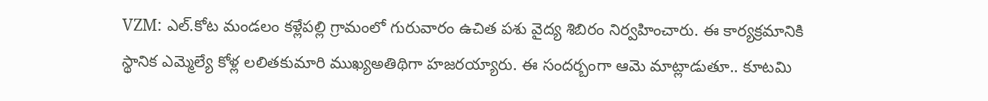VZM: ఎల్.కోట మండలం కళ్లేపల్లి గ్రామంలో గురువారం ఉచిత పశు వైద్య శిబిరం నిర్వహించారు. ఈ కార్యక్రమానికి స్థానిక ఎమ్మెల్యే కోళ్ల లలితకుమారి ముఖ్యఅతిథిగా హజరయ్యారు. ఈ సందర్బంగా ఆమె మాట్లాడుతూ.. కూటమి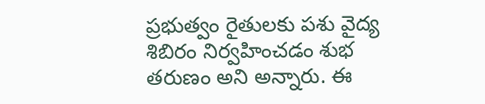ప్రభుత్వం రైతులకు పశు వైద్య శిబిరం నిర్వహించడం శుభ తరుణం అని అన్నారు. ఈ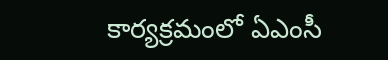కార్యక్రమంలో ఏఎంసీ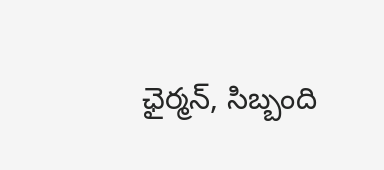ఛైర్మన్, సిబ్బంది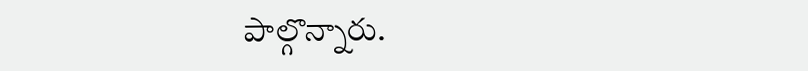పాల్గొన్నారు.